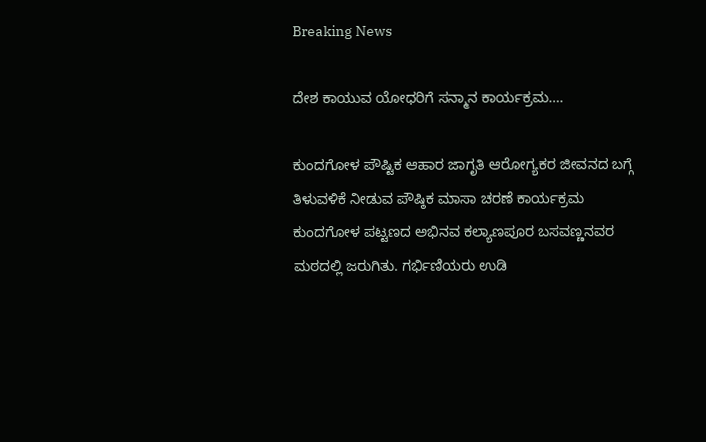Breaking News

ದೇಶ ಕಾಯುವ ಯೋಧರಿಗೆ ಸನ್ಮಾನ ಕಾರ್ಯಕ್ರಮ….

ಕುಂದಗೋಳ ಪೌಷ್ಟಿಕ ಆಹಾರ ಜಾಗೃತಿ ಆರೋಗ್ಯಕರ ಜೀವನದ ಬಗ್ಗೆ ತಿಳುವಳಿಕೆ ನೀಡುವ ಪೌಷ್ಠಿಕ ಮಾಸಾ ಚರಣೆ ಕಾರ್ಯಕ್ರಮ ಕುಂದಗೋಳ ಪಟ್ಟಣದ ಅಭಿನವ ಕಲ್ಯಾಣಪೂರ ಬಸವಣ್ಣನವರ ಮಠದಲ್ಲಿ ಜರುಗಿತು. ಗರ್ಭಿಣಿಯರು ಉಡಿ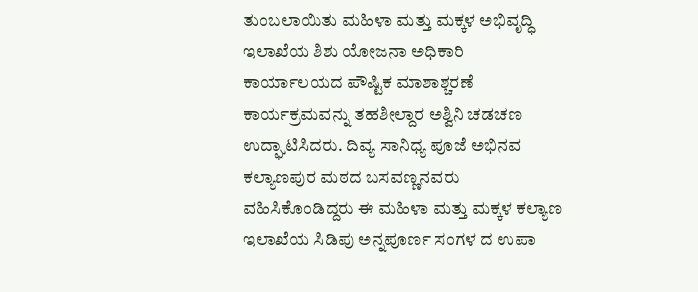ತುಂಬಲಾಯಿತು ಮಹಿಳಾ ಮತ್ತು ಮಕ್ಕಳ ಅಭಿವೃದ್ಧಿ ಇಲಾಖೆಯ ಶಿಶು ಯೋಜನಾ ಅಧಿಕಾರಿ ಕಾರ್ಯಾಲಯದ ಪೌಷ್ಟಿಕ ಮಾಶಾಶ್ಚರಣೆ ಕಾರ್ಯಕ್ರಮವನ್ನು ತಹಶೀಲ್ದಾರ ಅಶ್ವಿನಿ ಚಡಚಣ ಉದ್ಘಾಟಿಸಿದರು. ದಿವ್ಯ ಸಾನಿಧ್ಯ ಪೂಜೆ ಅಭಿನವ ಕಲ್ಯಾಣಪುರ ಮಠದ ಬಸವಣ್ಣನವರು ವಹಿಸಿಕೊಂಡಿದ್ದರು ಈ ಮಹಿಳಾ ಮತ್ತು ಮಕ್ಕಳ ಕಲ್ಯಾಣ ಇಲಾಖೆಯ ಸಿಡಿಪು ಅನ್ನಪೂರ್ಣ ಸಂಗಳ ದ ಉಪಾ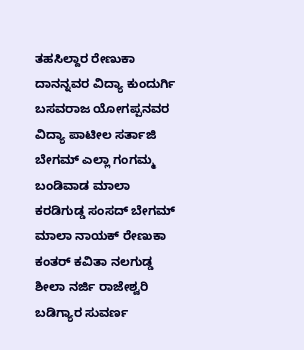ತಹಸಿಲ್ದಾರ ರೇಣುಕಾ ದಾನನ್ನವರ ವಿದ್ಯಾ ಕುಂದುರ್ಗಿ ಬಸವರಾಜ ಯೋಗಪ್ಪನವರ ವಿದ್ಯಾ ಪಾಟೀಲ ಸರ್ತಾಜಿ ಬೇಗಮ್ ಎಲ್ಲಾ ಗಂಗಮ್ಮ ಬಂಡಿವಾಡ ಮಾಲಾ ಕರಡಿಗುಡ್ಡ ಸಂಸದ್ ಬೇಗಮ್ ಮಾಲಾ ನಾಯಕ್ ರೇಣುಕಾ ಕಂತರ್ ಕವಿತಾ ನಲಗುಡ್ಡ ಶೀಲಾ ನರ್ಜಿ ರಾಜೇಶ್ವರಿ ಬಡಿಗ್ಯಾರ ಸುವರ್ಣ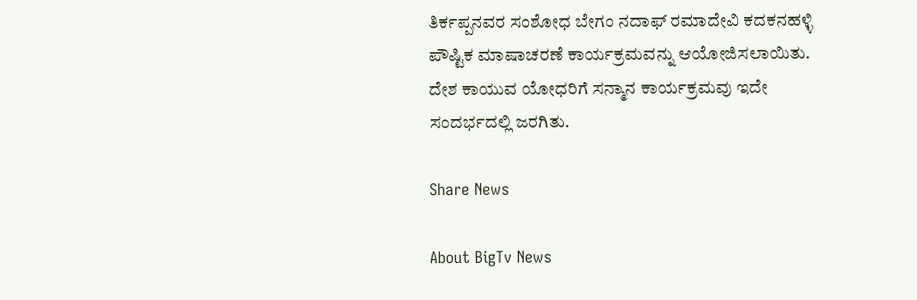ತಿರ್ಕಪ್ಪನವರ ಸಂಶೋಧ ಬೇಗಂ ನದಾಫ್ ರಮಾದೇವಿ ಕದಕನಹಳ್ಳಿ ಪೌಷ್ಟಿಕ ಮಾಷಾಚರಣೆ ಕಾರ್ಯಕ್ರಮವನ್ನು ಆಯೋಜಿಸಲಾಯಿತು. ದೇಶ ಕಾಯುವ ಯೋಧರಿಗೆ ಸನ್ಮಾನ ಕಾರ್ಯಕ್ರಮವು ಇದೇ ಸಂದರ್ಭದಲ್ಲಿ ಜರಗಿತು.

Share News

About BigTv News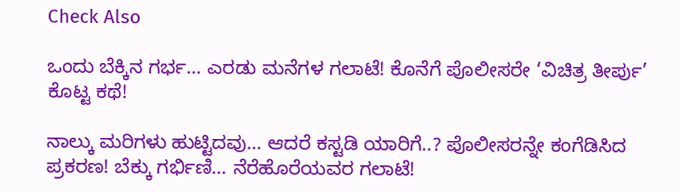Check Also

ಒಂದು ಬೆಕ್ಕಿನ ಗರ್ಭ… ಎರಡು ಮನೆಗಳ ಗಲಾಟೆ! ಕೊನೆಗೆ ಪೊಲೀಸರೇ ‘ವಿಚಿತ್ರ ತೀರ್ಪು’ ಕೊಟ್ಟ ಕಥೆ!

ನಾಲ್ಕು ಮರಿಗಳು ಹುಟ್ಟಿದವು… ಆದರೆ ಕಸ್ಟಡಿ ಯಾರಿಗೆ..? ಪೊಲೀಸರನ್ನೇ ಕಂಗೆಡಿಸಿದ ಪ್ರಕರಣ! ಬೆಕ್ಕು ಗರ್ಭಿಣಿ… ನೆರೆಹೊರೆಯವರ ಗಲಾಟೆ!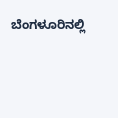ಬೆಂಗಳೂರಿನಲ್ಲಿ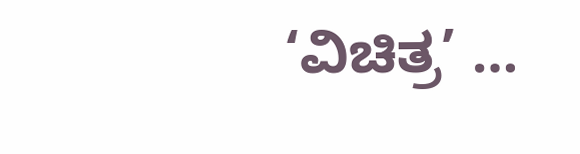‘ವಿಚಿತ್ರ’ …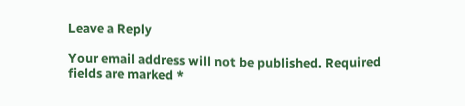Leave a Reply

Your email address will not be published. Required fields are marked *